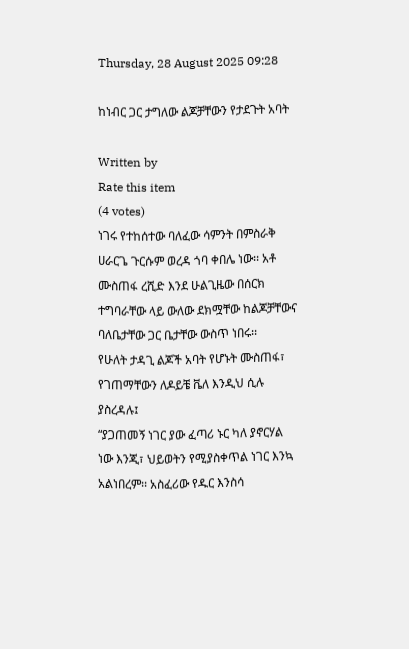Thursday, 28 August 2025 09:28

ከነብር ጋር ታግለው ልጆቻቸውን የታደጉት አባት

Written by
Rate this item
(4 votes)
ነገሩ የተከሰተው ባለፈው ሳምንት በምስራቅ ሀራርጌ ጉርሱም ወረዳ ጎባ ቀበሌ ነው፡፡ አቶ ሙስጠፋ ረሺድ እንደ ሁልጊዜው በሰርክ ተግባራቸው ላይ ውለው ደክሟቸው ከልጆቻቸውና ባለቤታቸው ጋር ቤታቸው ውስጥ ነበሩ፡፡
የሁለት ታዳጊ ልጆች አባት የሆኑት ሙስጠፋ፣ የገጠማቸውን ለዶይቼ ቬለ እንዲህ ሲሉ ያስረዳሉ፤
“ያጋጠመኝ ነገር ያው ፈጣሪ ኑር ካለ ያኖርሃል ነው እንጂ፣ ህይወትን የሚያስቀጥል ነገር እንኳ አልነበረም፡፡ አስፈሪው የዱር እንስሳ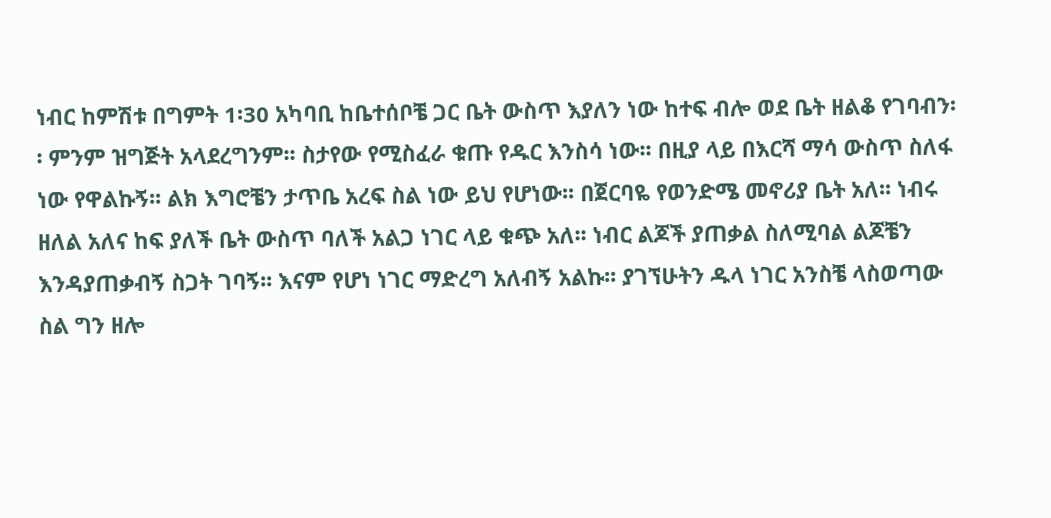ነብር ከምሽቱ በግምት 1፡30 አካባቢ ከቤተሰቦቼ ጋር ቤት ውስጥ እያለን ነው ከተፍ ብሎ ወደ ቤት ዘልቆ የገባብን፡፡ ምንም ዝግጅት አላደረግንም፡፡ ስታየው የሚስፈራ ቁጡ የዱር እንስሳ ነው፡፡ በዚያ ላይ በእርሻ ማሳ ውስጥ ስለፋ ነው የዋልኩኝ፡፡ ልክ እግሮቼን ታጥቤ አረፍ ስል ነው ይህ የሆነው፡፡ በጀርባዬ የወንድሜ መኖሪያ ቤት አለ፡፡ ነብሩ ዘለል አለና ከፍ ያለች ቤት ውስጥ ባለች አልጋ ነገር ላይ ቁጭ አለ፡፡ ነብር ልጆች ያጠቃል ስለሚባል ልጆቼን እንዳያጠቃብኝ ስጋት ገባኝ፡፡ እናም የሆነ ነገር ማድረግ አለብኝ አልኩ፡፡ ያገኘሁትን ዱላ ነገር አንስቼ ላስወጣው ስል ግን ዘሎ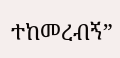ተከመረብኝ”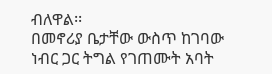ብለዋል፡፡
በመኖሪያ ቤታቸው ውስጥ ከገባው ነብር ጋር ትግል የገጠሙት አባት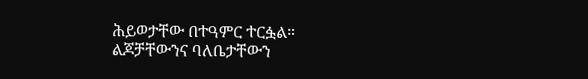ሕይወታቸው በተዓምር ተርፏል።
ልጆቻቸውንና ባለቤታቸውን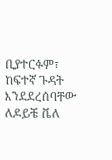ቢያተርፉም፣ ከፍተኛ ጉዳት እንደደረሰባቸው ለዶይቼ ቬለ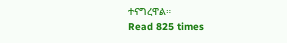ተናግረዋል።
Read 825 times